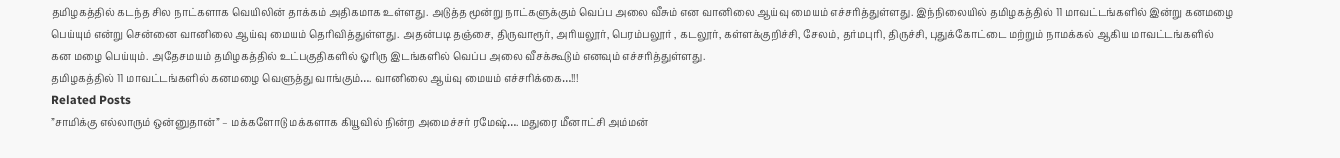தமிழகத்தில் கடந்த சில நாட்களாக வெயிலின் தாக்கம் அதிகமாக உள்ளது. அடுத்த மூன்று நாட்களுக்கும் வெப்ப அலை வீசும் என வானிலை ஆய்வு மையம் எச்சரித்துள்ளது. இந்நிலையில் தமிழகத்தில் 11 மாவட்டங்களில் இன்று கனமழை பெய்யும் என்று சென்னை வானிலை ஆய்வு மையம் தெரிவித்துள்ளது. அதன்படி தஞ்சை, திருவாரூர், அரியலூர், பெரம்பலூர் , கடலூர், கள்ளக்குறிச்சி, சேலம், தர்மபுரி, திருச்சி, புதுக்கோட்டை மற்றும் நாமக்கல் ஆகிய மாவட்டங்களில் கன மழை பெய்யும். அதேசமயம் தமிழகத்தில் உட்பகுதிகளில் ஓரிரு இடங்களில் வெப்ப அலை வீசக்கூடும் எனவும் எச்சரித்துள்ளது.
தமிழகத்தில் 11 மாவட்டங்களில் கனமழை வெளுத்து வாங்கும்…. வானிலை ஆய்வு மையம் எச்சரிக்கை…!!!
Related Posts
”சாமிக்கு எல்லாரும் ஒன்னுதான்” – மக்களோடு மக்களாக கியூவில் நின்ற அமைச்சர் ரமேஷ்…. மதுரை மீனாட்சி அம்மன்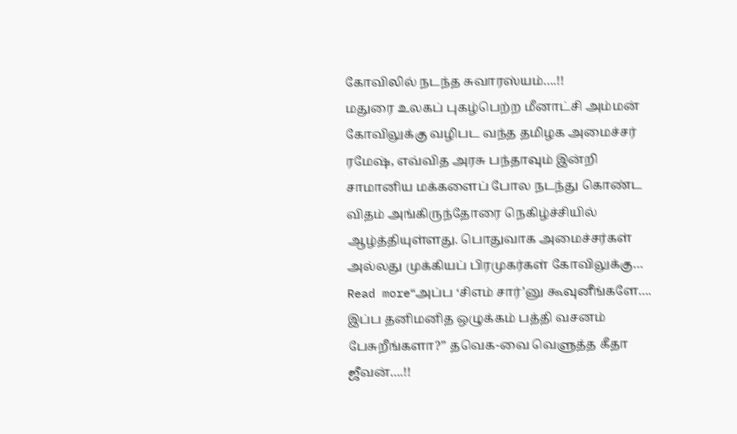கோவிலில் நடந்த சுவாரஸ்யம்….!!
மதுரை உலகப் புகழ்பெற்ற மீனாட்சி அம்மன் கோவிலுக்கு வழிபட வந்த தமிழக அமைச்சர் ரமேஷ், எவ்வித அரசு பந்தாவும் இன்றி சாமானிய மக்களைப் போல நடந்து கொண்ட விதம் அங்கிருந்தோரை நெகிழ்ச்சியில் ஆழ்த்தியுள்ளது. பொதுவாக அமைச்சர்கள் அல்லது முக்கியப் பிரமுகர்கள் கோவிலுக்கு…
Read more“அப்ப ‘சிஎம் சார்’னு கூவுனீங்களே…. இப்ப தனிமனித ஒழுக்கம் பத்தி வசனம் பேசுறீங்களா?” தவெக-வை வெளுத்த கீதா ஜீவன்….!!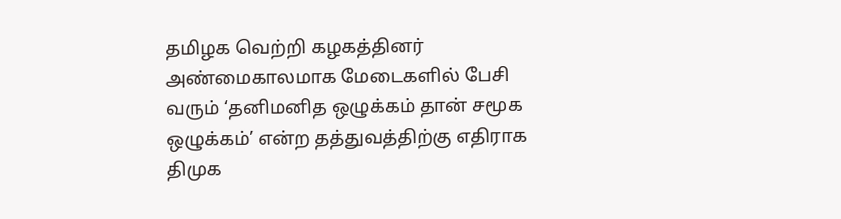தமிழக வெற்றி கழகத்தினர் அண்மைகாலமாக மேடைகளில் பேசி வரும் ‘தனிமனித ஒழுக்கம் தான் சமூக ஒழுக்கம்’ என்ற தத்துவத்திற்கு எதிராக திமுக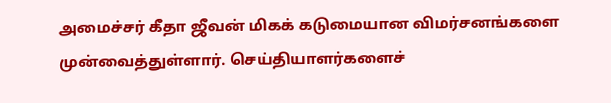அமைச்சர் கீதா ஜீவன் மிகக் கடுமையான விமர்சனங்களை முன்வைத்துள்ளார். செய்தியாளர்களைச்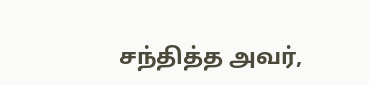சந்தித்த அவர்,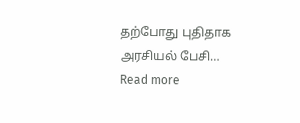தற்போது புதிதாக அரசியல் பேசி…
Read more